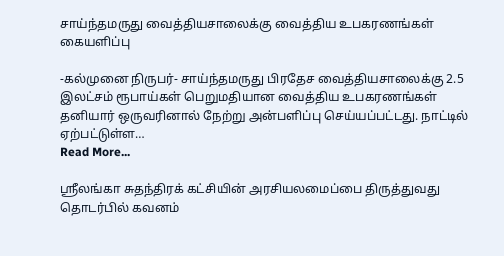சாய்ந்தமருது வைத்தியசாலைக்கு வைத்திய உபகரணங்கள் கையளிப்பு

-கல்முனை நிருபர்- சாய்ந்தமருது பிரதேச வைத்தியசாலைக்கு 2.5 இலட்சம் ரூபாய்கள் பெறுமதியான வைத்திய உபகரணங்கள் தனியார் ஒருவரினால் நேற்று அன்பளிப்பு செய்யப்பட்டது. நாட்டில் ஏற்பட்டுள்ள…
Read More...

ஸ்ரீலங்கா சுதந்திரக் கட்சியின் அரசியலமைப்பை திருத்துவது தொடர்பில் கவனம்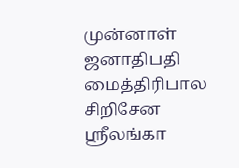முன்னாள் ஜனாதிபதி மைத்திரிபால சிறிசேன ஸ்ரீலங்கா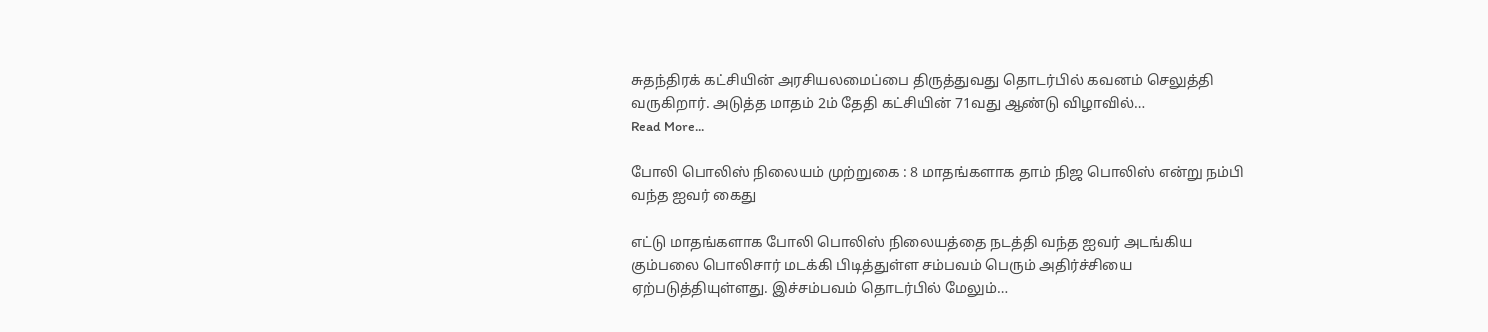சுதந்திரக் கட்சியின் அரசியலமைப்பை திருத்துவது தொடர்பில் கவனம் செலுத்தி வருகிறார். அடுத்த மாதம் 2ம் தேதி கட்சியின் 71வது ஆண்டு விழாவில்…
Read More...

போலி பொலிஸ் நிலையம் முற்றுகை : 8 மாதங்களாக தாம் நிஜ பொலிஸ் என்று நம்பி வந்த ஐவர் கைது

எட்டு மாதங்களாக போலி பொலிஸ் நிலையத்தை நடத்தி வந்த ஐவர் அடங்கிய கும்பலை பொலிசார் மடக்கி பிடித்துள்ள சம்பவம் பெரும் அதிர்ச்சியை ஏற்படுத்தியுள்ளது. இச்சம்பவம் தொடர்பில் மேலும்…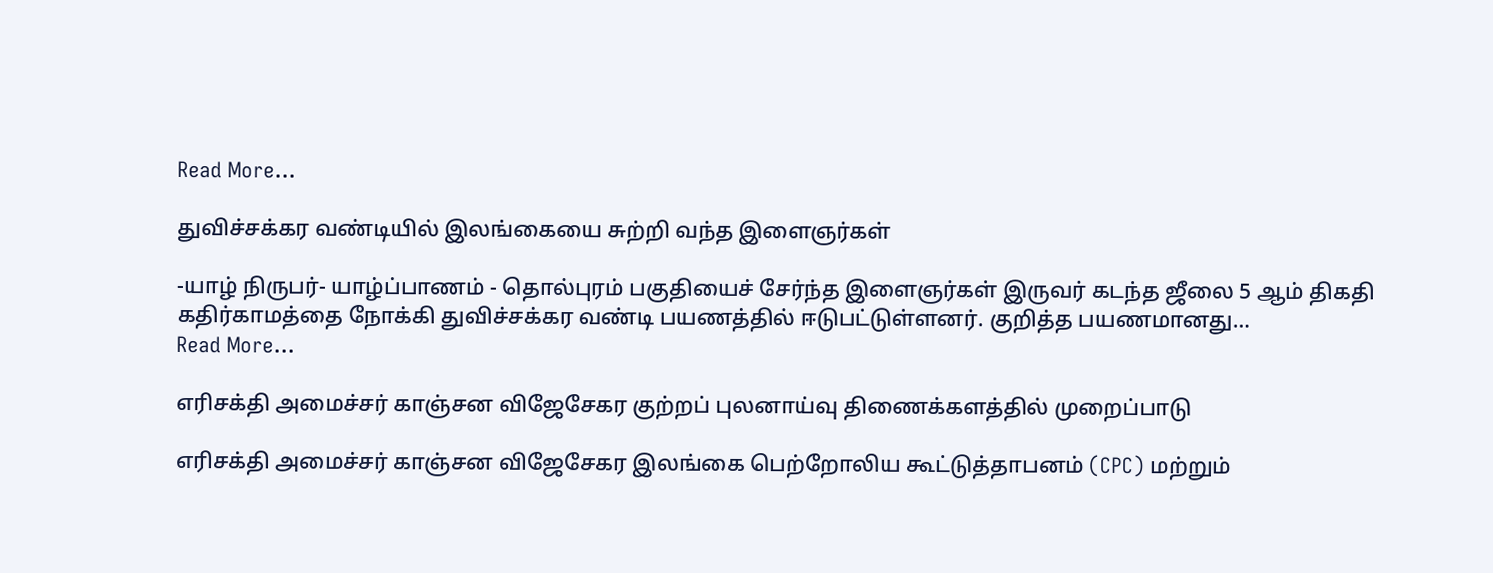Read More...

துவிச்சக்கர வண்டியில் இலங்கையை சுற்றி வந்த இளைஞர்கள்

-யாழ் நிருபர்- யாழ்ப்பாணம் - தொல்புரம் பகுதியைச் சேர்ந்த இளைஞர்கள் இருவர் கடந்த ஜீலை 5 ஆம் திகதி கதிர்காமத்தை நோக்கி துவிச்சக்கர வண்டி பயணத்தில் ஈடுபட்டுள்ளனர். குறித்த பயணமானது…
Read More...

எரிசக்தி அமைச்சர் காஞ்சன விஜேசேகர குற்றப் புலனாய்வு திணைக்களத்தில் முறைப்பாடு

எரிசக்தி அமைச்சர் காஞ்சன விஜேசேகர இலங்கை பெற்றோலிய கூட்டுத்தாபனம் (CPC) மற்றும்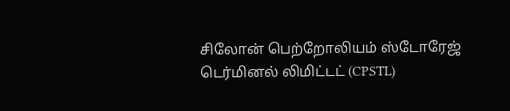சிலோன் பெற்றோலியம் ஸ்டோரேஜ் டெர்மினல் லிமிட்டட் (CPSTL)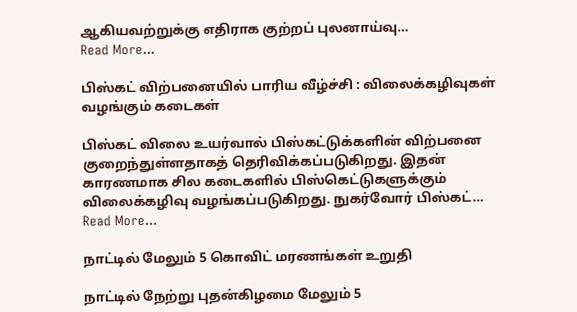ஆகியவற்றுக்கு எதிராக குற்றப் புலனாய்வு…
Read More...

பிஸ்கட் விற்பனையில் பாரிய வீழ்ச்சி : விலைக்கழிவுகள் வழங்கும் கடைகள்

பிஸ்கட் விலை உயர்வால் பிஸ்கட்டுக்களின் விற்பனை குறைந்துள்ளதாகத் தெரிவிக்கப்படுகிறது. இதன் காரணமாக சில கடைகளில் பிஸ்கெட்டுகளுக்கும் விலைக்கழிவு வழங்கப்படுகிறது. நுகர்வோர் பிஸ்கட்…
Read More...

நாட்டில் மேலும் 5 கொவிட் மரணங்கள் உறுதி

நாட்டில் நேற்று புதன்கிழமை மேலும் 5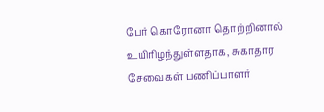பேர் கொரோனா தொற்றினால் உயிரிழந்துள்ளதாக, சுகாதார சேவைகள் பணிப்பாளர்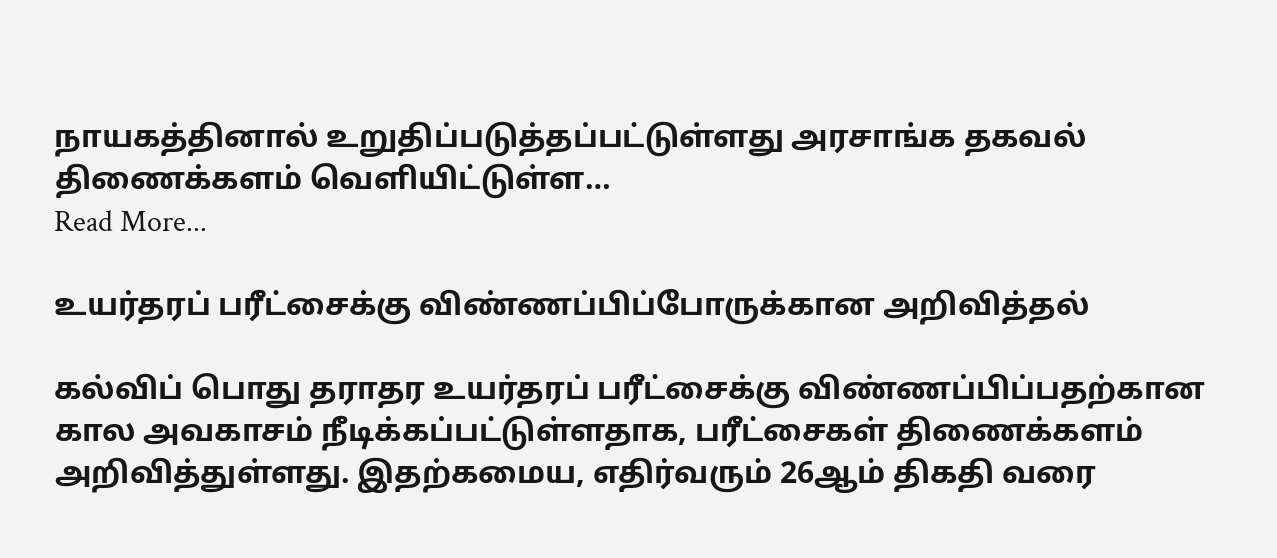நாயகத்தினால் உறுதிப்படுத்தப்பட்டுள்ளது அரசாங்க தகவல் திணைக்களம் வெளியிட்டுள்ள…
Read More...

உயர்தரப் பரீட்சைக்கு விண்ணப்பிப்போருக்கான அறிவித்தல்

கல்விப் பொது தராதர உயர்தரப் பரீட்சைக்கு விண்ணப்பிப்பதற்கான கால அவகாசம் நீடிக்கப்பட்டுள்ளதாக, பரீட்சைகள் திணைக்களம் அறிவித்துள்ளது. இதற்கமைய, எதிர்வரும் 26ஆம் திகதி வரை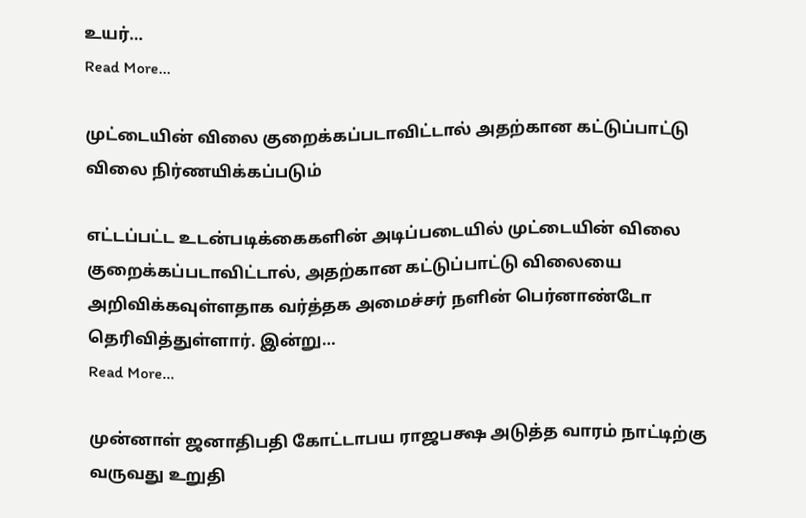உயர்…
Read More...

முட்டையின் விலை குறைக்கப்படாவிட்டால் அதற்கான கட்டுப்பாட்டு விலை நிர்ணயிக்கப்படும்

எட்டப்பட்ட உடன்படிக்கைகளின் அடிப்படையில் முட்டையின் விலை குறைக்கப்படாவிட்டால், அதற்கான கட்டுப்பாட்டு விலையை அறிவிக்கவுள்ளதாக வர்த்தக அமைச்சர் நளின் பெர்னாண்டோ தெரிவித்துள்ளார். இன்று…
Read More...

முன்னாள் ஜனாதிபதி கோட்டாபய ராஜபக்ஷ அடுத்த வாரம் நாட்டிற்கு வருவது உறுதி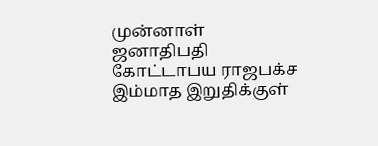முன்னாள் ஜனாதிபதி கோட்டாபய ராஜபக்ச இம்மாத இறுதிக்குள்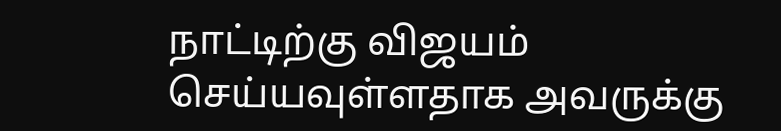நாட்டிற்கு விஜயம் செய்யவுள்ளதாக அவருக்கு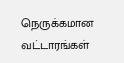நெருக்கமான வட்டாரங்கள்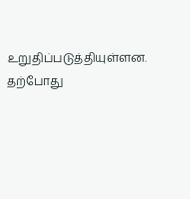உறுதிப்படுத்தியுள்ளன. தற்போது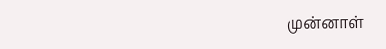முன்னாள்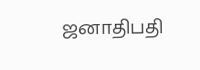ஜனாதிபதி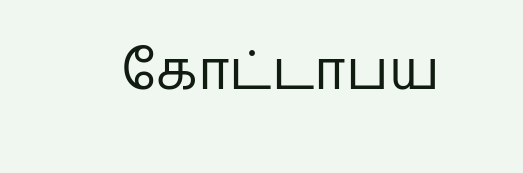கோட்டாபய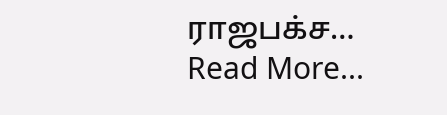ராஜபக்ச…
Read More...